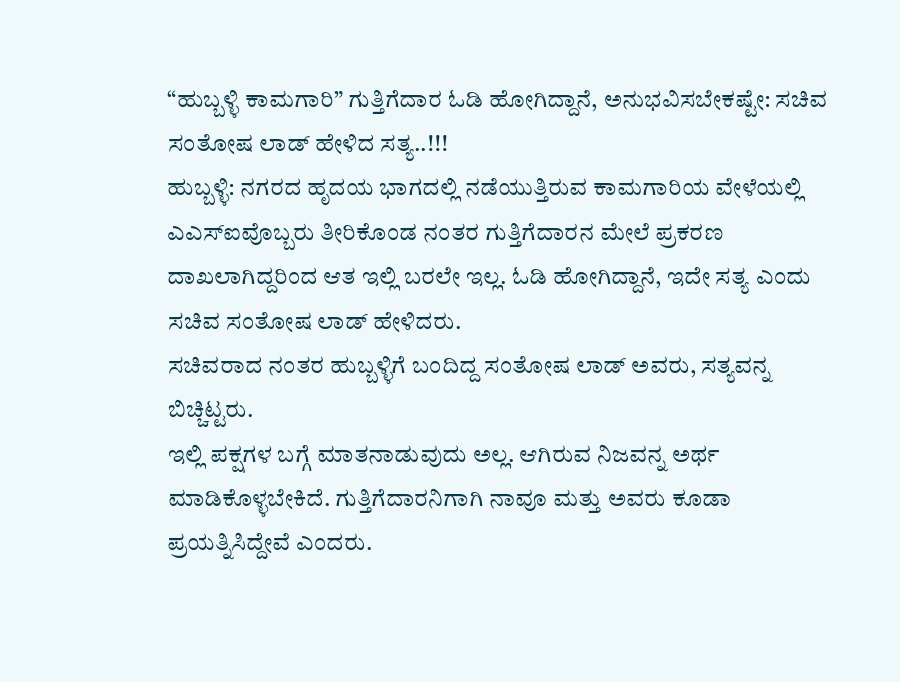“ಹುಬ್ಬಳ್ಳಿ ಕಾಮಗಾರಿ” ಗುತ್ತಿಗೆದಾರ ಓಡಿ ಹೋಗಿದ್ದಾನೆ, ಅನುಭವಿಸಬೇಕಷ್ಟೇ: ಸಚಿವ ಸಂತೋಷ ಲಾಡ್ ಹೇಳಿದ ಸತ್ಯ..!!!
ಹುಬ್ಬಳ್ಳಿ: ನಗರದ ಹೃದಯ ಭಾಗದಲ್ಲಿ ನಡೆಯುತ್ತಿರುವ ಕಾಮಗಾರಿಯ ವೇಳೆಯಲ್ಲಿ ಎಎಸ್ಐವೊಬ್ಬರು ತೀರಿಕೊಂಡ ನಂತರ ಗುತ್ತಿಗೆದಾರನ ಮೇಲೆ ಪ್ರಕರಣ ದಾಖಲಾಗಿದ್ದರಿಂದ ಆತ ಇಲ್ಲಿ ಬರಲೇ ಇಲ್ಲ. ಓಡಿ ಹೋಗಿದ್ದಾನೆ, ಇದೇ ಸತ್ಯ ಎಂದು ಸಚಿವ ಸಂತೋಷ ಲಾಡ್ ಹೇಳಿದರು.
ಸಚಿವರಾದ ನಂತರ ಹುಬ್ಬಳ್ಳಿಗೆ ಬಂದಿದ್ದ ಸಂತೋಷ ಲಾಡ್ ಅವರು, ಸತ್ಯವನ್ನ ಬಿಚ್ಚಿಟ್ಟರು.
ಇಲ್ಲಿ ಪಕ್ಷಗಳ ಬಗ್ಗೆ ಮಾತನಾಡುವುದು ಅಲ್ಲ. ಆಗಿರುವ ನಿಜವನ್ನ ಅರ್ಥ ಮಾಡಿಕೊಳ್ಳಬೇಕಿದೆ. ಗುತ್ತಿಗೆದಾರನಿಗಾಗಿ ನಾವೂ ಮತ್ತು ಅವರು ಕೂಡಾ ಪ್ರಯತ್ನಿಸಿದ್ದೇವೆ ಎಂದರು.